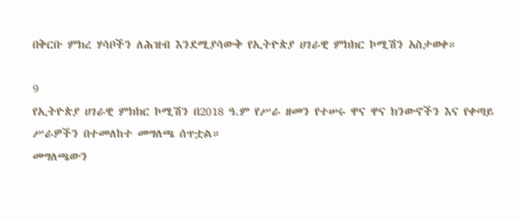በቅርቡ ምክረ ሃሳቦችን ለሕዝብ እንደሚያሳውቅ የኢትዮጵያ ሀገራዊ ምክክር ኮሚሽን አስታወቀ።

9
የኢትዮጵያ ሀገራዊ ምክክር ኮሚሽን በ2018 ዓ.ም የሥራ ዘመን የተሠሩ ዋና ዋና ክንውኖችን እና የቀጣይ ሥራዎችን በተመለከተ መግለጫ ሰጥቷል።
መግለጫውን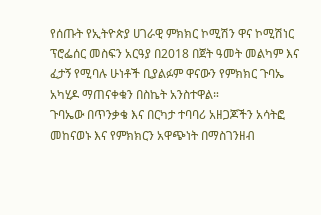የሰጡት የኢትዮጵያ ሀገራዊ ምክክር ኮሚሽን ዋና ኮሚሽነር ፕሮፌሰር መስፍን አርዓያ በ2018 በጀት ዓመት መልካም እና ፈታኝ የሚባሉ ሁነቶች ቢያልፉም ዋናውን የምክክር ጉባኤ አካሂዶ ማጠናቀቁን በስኬት አንስተዋል።
ጉባኤው በጥንቃቄ እና በርካታ ተባባሪ አዘጋጆችን አሳትፎ መከናወኑ እና የምክክርን አዋጭነት በማስገንዘብ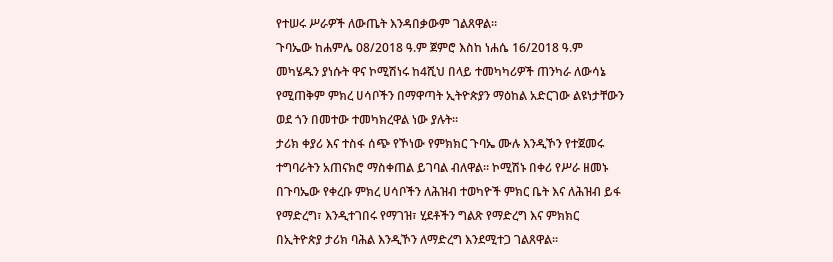የተሠሩ ሥራዎች ለውጤት እንዳበቃውም ገልጸዋል።
ጉባኤው ከሐምሌ 08/2018 ዓ.ም ጀምሮ እስከ ነሐሴ 16/2018 ዓ.ም መካሄዱን ያነሱት ዋና ኮሚሽነሩ ከ4ሺህ በላይ ተመካካሪዎች ጠንካራ ለውሳኔ የሚጠቅም ምክረ ሀሳቦችን በማዋጣት ኢትዮጵያን ማዕከል አድርገው ልዩነታቸውን ወደ ጎን በመተው ተመካክረዋል ነው ያሉት።
ታሪክ ቀያሪ እና ተስፋ ሰጭ የኾነው የምክክር ጉባኤ ሙሉ እንዲኾን የተጀመሩ ተግባራትን አጠናክሮ ማስቀጠል ይገባል ብለዋል። ኮሚሽኑ በቀሪ የሥራ ዘመኑ በጉባኤው የቀረቡ ምክረ ሀሳቦችን ለሕዝብ ተወካዮች ምክር ቤት እና ለሕዝብ ይፋ የማድረግ፣ እንዲተገበሩ የማገዝ፣ ሂደቶችን ግልጽ የማድረግ እና ምክክር በኢትዮጵያ ታሪክ ባሕል እንዲኾን ለማድረግ እንደሚተጋ ገልጸዋል።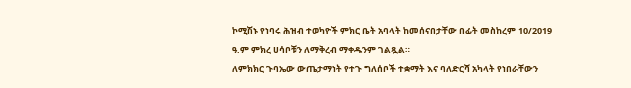ኮሚሽኑ የነባሩ ሕዝብ ተወካዮች ምክር ቤት አባላት ከመሰናበታቸው በፊት መስከረም 10/2019 ዓ.ም ምክረ ሀሳቦቹን ለማቅረብ ማቀዱንም ገልጿል።
ለምክክር ጉባኤው ውጤታማነት የተጉ ግለሰቦች ተቋማት እና ባለድርሻ አካላት የነበራቸውን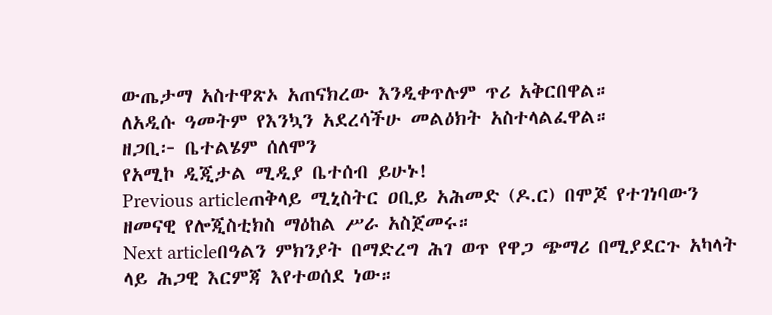ውጤታማ አስተዋጽኦ አጠናክረው እንዲቀጥሉም ጥሪ አቅርበዋል።
ለአዲሱ ዓመትም የእንኳን አደረሳችሁ መልዕክት አስተላልፈዋል።
ዘጋቢ፦ ቤተልሄም ሰለሞን
የአሚኮ ዲጂታል ሚዲያ ቤተሰብ ይሁኑ!
Previous articleጠቅላይ ሚኒስትር ዐቢይ አሕመድ (ዶ.ር) በሞጆ የተገነባውን ዘመናዊ የሎጂስቲክስ ማዕከል ሥራ አስጀመሩ።
Next articleበዓልን ምክንያት በማድረግ ሕገ ወጥ የዋጋ ጭማሪ በሚያደርጉ አካላት ላይ ሕጋዊ እርምጃ እየተወሰደ ነው።